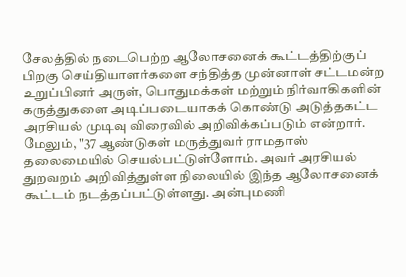சேலத்தில் நடைபெற்ற ஆலோசனைக் கூட்டத்திற்குப் பிறகு செய்தியாளர்களை சந்தித்த முன்னாள் சட்டமன்ற உறுப்பினர் அருள், பொதுமக்கள் மற்றும் நிர்வாகிகளின் கருத்துகளை அடிப்படையாகக் கொண்டு அடுத்தகட்ட அரசியல் முடிவு விரைவில் அறிவிக்கப்படும் என்றார்.
மேலும், "37 ஆண்டுகள் மருத்துவர் ராமதாஸ் தலைமையில் செயல்பட்டுள்ளோம். அவர் அரசியல் துறவறம் அறிவித்துள்ள நிலையில் இந்த ஆலோசனைக் கூட்டம் நடத்தப்பட்டுள்ளது. அன்புமணி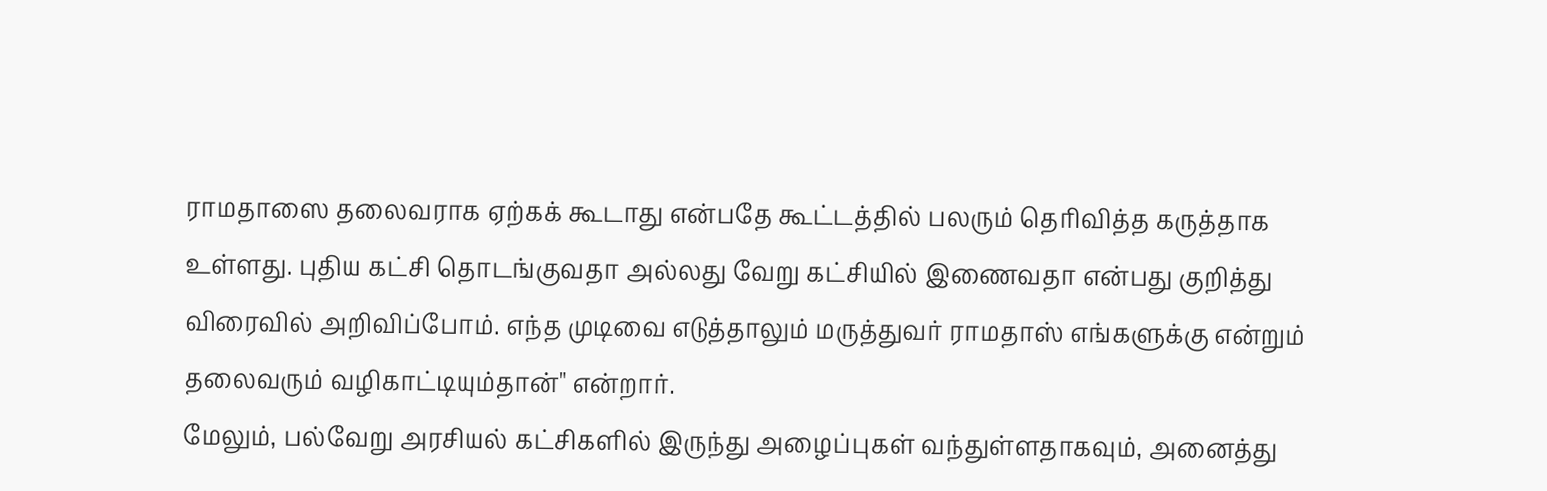ராமதாஸை தலைவராக ஏற்கக் கூடாது என்பதே கூட்டத்தில் பலரும் தெரிவித்த கருத்தாக உள்ளது. புதிய கட்சி தொடங்குவதா அல்லது வேறு கட்சியில் இணைவதா என்பது குறித்து விரைவில் அறிவிப்போம். எந்த முடிவை எடுத்தாலும் மருத்துவர் ராமதாஸ் எங்களுக்கு என்றும் தலைவரும் வழிகாட்டியும்தான்" என்றார்.
மேலும், பல்வேறு அரசியல் கட்சிகளில் இருந்து அழைப்புகள் வந்துள்ளதாகவும், அனைத்து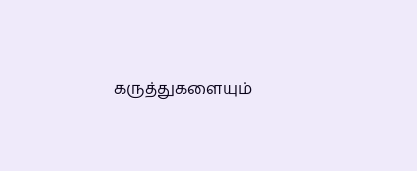கருத்துகளையும்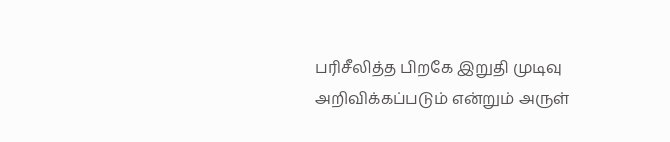பரிசீலித்த பிறகே இறுதி முடிவு அறிவிக்கப்படும் என்றும் அருள்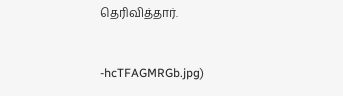தெரிவித்தார்.



-hcTFAGMRGb.jpg)